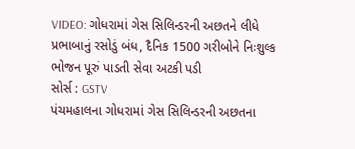VIDEO: ગોધરામાં ગેસ સિલિન્ડરની અછતને લીધે પ્રભાબાનું રસોડું બંધ, દૈનિક 1500 ગરીબોને નિઃશુલ્ક ભોજન પૂરું પાડતી સેવા અટકી પડી
સોર્સ : GSTV
પંચમહાલના ગોધરામાં ગેસ સિલિન્ડરની અછતના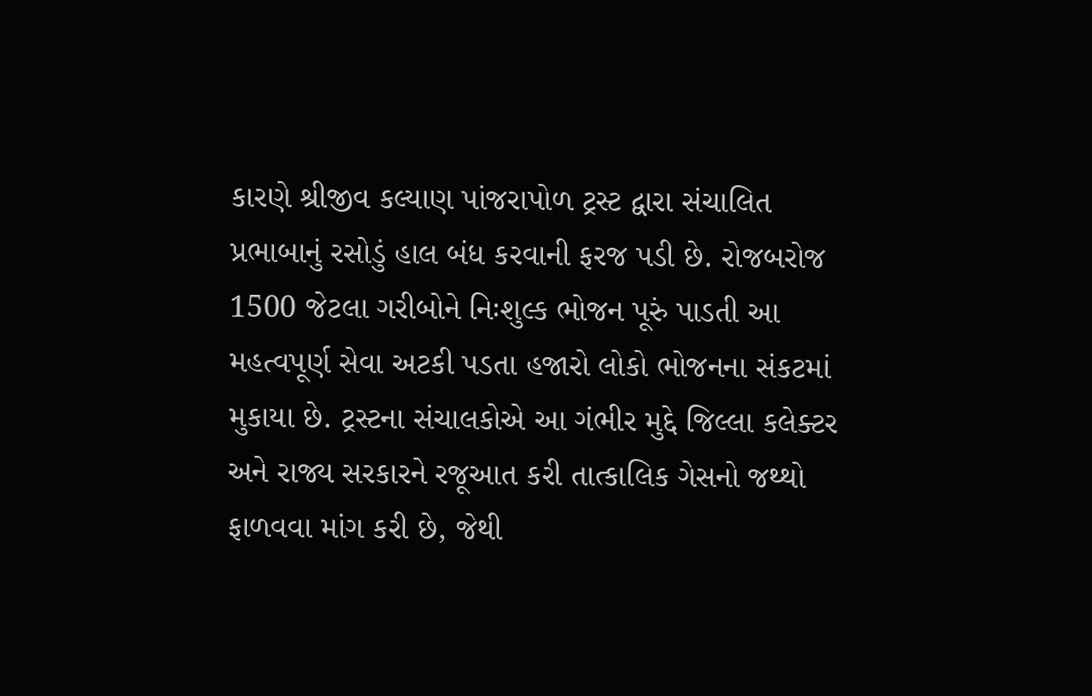કારણે શ્રીજીવ કલ્યાણ પાંજરાપોળ ટ્રસ્ટ દ્વારા સંચાલિત પ્રભાબાનું રસોડું હાલ બંધ કરવાની ફરજ પડી છે. રોજબરોજ 1500 જેટલા ગરીબોને નિઃશુલ્ક ભોજન પૂરું પાડતી આ મહત્વપૂર્ણ સેવા અટકી પડતા હજારો લોકો ભોજનના સંકટમાં મુકાયા છે. ટ્રસ્ટના સંચાલકોએ આ ગંભીર મુદ્દે જિલ્લા કલેક્ટર અને રાજ્ય સરકારને રજૂઆત કરી તાત્કાલિક ગેસનો જથ્થો ફાળવવા માંગ કરી છે, જેથી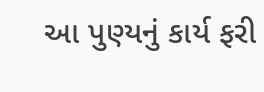આ પુણ્યનું કાર્ય ફરી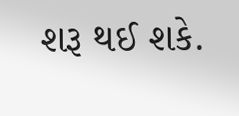શરૂ થઈ શકે.